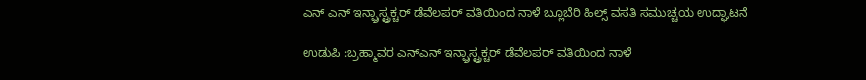ಎನ್ ಎನ್ ಇನ್ಫ್ರಾಸ್ಟ್ರಕ್ಚರ್ ಡೆವೆಲಪರ್ ವತಿಯಿಂದ ನಾಳೆ ಬ್ಲೂಬೆರಿ ಹಿಲ್ಸ್ ವಸತಿ ಸಮುಚ್ಚಯ ಉದ್ಘಾಟನೆ

ಉಡುಪಿ :ಬ್ರಹ್ಮಾವರ ಎನ್ಎನ್ ಇನ್ಫ್ರಾಸ್ಟ್ರಕ್ಚರ್ ಡೆವೆಲಪರ್ ವತಿಯಿಂದ ನಾಳೆ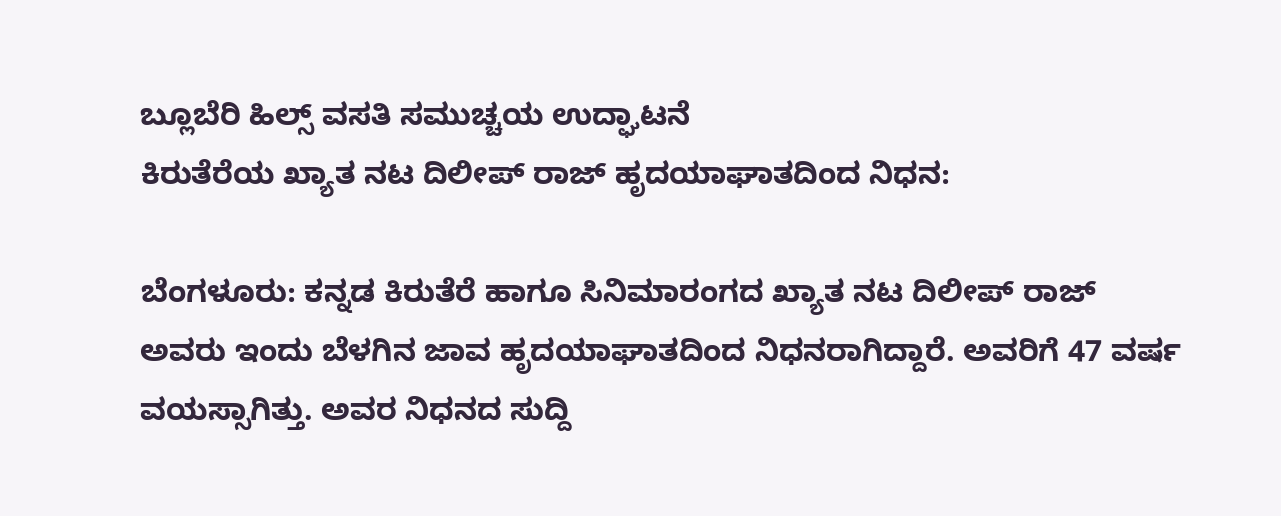ಬ್ಲೂಬೆರಿ ಹಿಲ್ಸ್ ವಸತಿ ಸಮುಚ್ಚಯ ಉದ್ಘಾಟನೆ
ಕಿರುತೆರೆಯ ಖ್ಯಾತ ನಟ ದಿಲೀಪ್ ರಾಜ್ ಹೃದಯಾಘಾತದಿಂದ ನಿಧನ:

ಬೆಂಗಳೂರು: ಕನ್ನಡ ಕಿರುತೆರೆ ಹಾಗೂ ಸಿನಿಮಾರಂಗದ ಖ್ಯಾತ ನಟ ದಿಲೀಪ್ ರಾಜ್ ಅವರು ಇಂದು ಬೆಳಗಿನ ಜಾವ ಹೃದಯಾಘಾತದಿಂದ ನಿಧನರಾಗಿದ್ದಾರೆ. ಅವರಿಗೆ 47 ವರ್ಷ ವಯಸ್ಸಾಗಿತ್ತು. ಅವರ ನಿಧನದ ಸುದ್ದಿ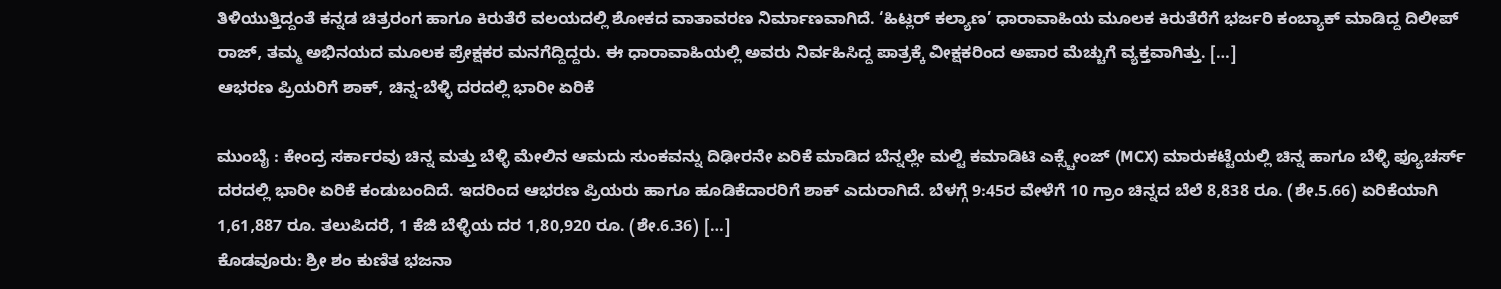ತಿಳಿಯುತ್ತಿದ್ದಂತೆ ಕನ್ನಡ ಚಿತ್ರರಂಗ ಹಾಗೂ ಕಿರುತೆರೆ ವಲಯದಲ್ಲಿ ಶೋಕದ ವಾತಾವರಣ ನಿರ್ಮಾಣವಾಗಿದೆ. ‘ಹಿಟ್ಲರ್ ಕಲ್ಯಾಣ’ ಧಾರಾವಾಹಿಯ ಮೂಲಕ ಕಿರುತೆರೆಗೆ ಭರ್ಜರಿ ಕಂಬ್ಯಾಕ್ ಮಾಡಿದ್ದ ದಿಲೀಪ್ ರಾಜ್, ತಮ್ಮ ಅಭಿನಯದ ಮೂಲಕ ಪ್ರೇಕ್ಷಕರ ಮನಗೆದ್ದಿದ್ದರು. ಈ ಧಾರಾವಾಹಿಯಲ್ಲಿ ಅವರು ನಿರ್ವಹಿಸಿದ್ದ ಪಾತ್ರಕ್ಕೆ ವೀಕ್ಷಕರಿಂದ ಅಪಾರ ಮೆಚ್ಚುಗೆ ವ್ಯಕ್ತವಾಗಿತ್ತು. […]
ಆಭರಣ ಪ್ರಿಯರಿಗೆ ಶಾಕ್, ಚಿನ್ನ-ಬೆಳ್ಳಿ ದರದಲ್ಲಿ ಭಾರೀ ಏರಿಕೆ

ಮುಂಬೈ : ಕೇಂದ್ರ ಸರ್ಕಾರವು ಚಿನ್ನ ಮತ್ತು ಬೆಳ್ಳಿ ಮೇಲಿನ ಆಮದು ಸುಂಕವನ್ನು ದಿಢೀರನೇ ಏರಿಕೆ ಮಾಡಿದ ಬೆನ್ನಲ್ಲೇ ಮಲ್ಟಿ ಕಮಾಡಿಟಿ ಎಕ್ಸ್ಚೇಂಜ್ (MCX) ಮಾರುಕಟ್ಟೆಯಲ್ಲಿ ಚಿನ್ನ ಹಾಗೂ ಬೆಳ್ಳಿ ಫ್ಯೂಚರ್ಸ್ ದರದಲ್ಲಿ ಭಾರೀ ಏರಿಕೆ ಕಂಡುಬಂದಿದೆ. ಇದರಿಂದ ಆಭರಣ ಪ್ರಿಯರು ಹಾಗೂ ಹೂಡಿಕೆದಾರರಿಗೆ ಶಾಕ್ ಎದುರಾಗಿದೆ. ಬೆಳಗ್ಗೆ 9:45ರ ವೇಳೆಗೆ 10 ಗ್ರಾಂ ಚಿನ್ನದ ಬೆಲೆ 8,838 ರೂ. (ಶೇ.5.66) ಏರಿಕೆಯಾಗಿ 1,61,887 ರೂ. ತಲುಪಿದರೆ, 1 ಕೆಜಿ ಬೆಳ್ಳಿಯ ದರ 1,80,920 ರೂ. (ಶೇ.6.36) […]
ಕೊಡವೂರು: ಶ್ರೀ ಶಂ ಕುಣಿತ ಭಜನಾ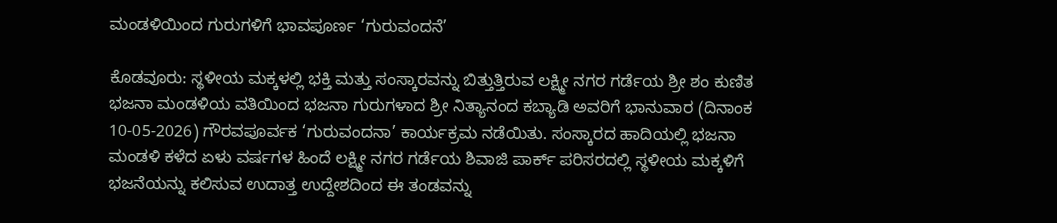ಮಂಡಳಿಯಿಂದ ಗುರುಗಳಿಗೆ ಭಾವಪೂರ್ಣ ‘ಗುರುವಂದನೆ’

ಕೊಡವೂರು: ಸ್ಥಳೀಯ ಮಕ್ಕಳಲ್ಲಿ ಭಕ್ತಿ ಮತ್ತು ಸಂಸ್ಕಾರವನ್ನು ಬಿತ್ತುತ್ತಿರುವ ಲಕ್ಷ್ಮೀ ನಗರ ಗರ್ಡೆಯ ಶ್ರೀ ಶಂ ಕುಣಿತ ಭಜನಾ ಮಂಡಳಿಯ ವತಿಯಿಂದ ಭಜನಾ ಗುರುಗಳಾದ ಶ್ರೀ ನಿತ್ಯಾನಂದ ಕಬ್ಯಾಡಿ ಅವರಿಗೆ ಭಾನುವಾರ (ದಿನಾಂಕ 10-05-2026) ಗೌರವಪೂರ್ವಕ ‘ಗುರುವಂದನಾ’ ಕಾರ್ಯಕ್ರಮ ನಡೆಯಿತು. ಸಂಸ್ಕಾರದ ಹಾದಿಯಲ್ಲಿ ಭಜನಾ ಮಂಡಳಿ ಕಳೆದ ಏಳು ವರ್ಷಗಳ ಹಿಂದೆ ಲಕ್ಷ್ಮೀ ನಗರ ಗರ್ಡೆಯ ಶಿವಾಜಿ ಪಾರ್ಕ್ ಪರಿಸರದಲ್ಲಿ ಸ್ಥಳೀಯ ಮಕ್ಕಳಿಗೆ ಭಜನೆಯನ್ನು ಕಲಿಸುವ ಉದಾತ್ತ ಉದ್ದೇಶದಿಂದ ಈ ತಂಡವನ್ನು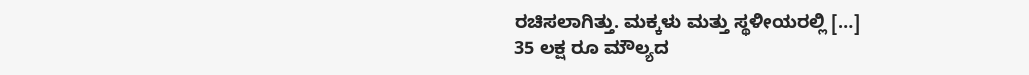ರಚಿಸಲಾಗಿತ್ತು. ಮಕ್ಕಳು ಮತ್ತು ಸ್ಥಳೀಯರಲ್ಲಿ […]
35 ಲಕ್ಷ ರೂ ಮೌಲ್ಯದ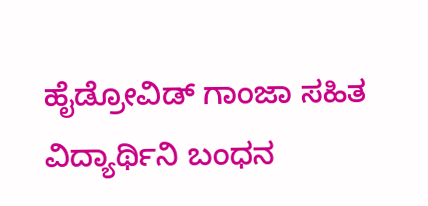ಹೈಡ್ರೋವಿಡ್ ಗಾಂಜಾ ಸಹಿತ ವಿದ್ಯಾರ್ಥಿನಿ ಬಂಧನ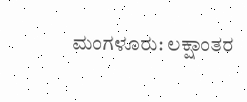ಮಂಗಳೂರು: ಲಕ್ಷಾಂತರ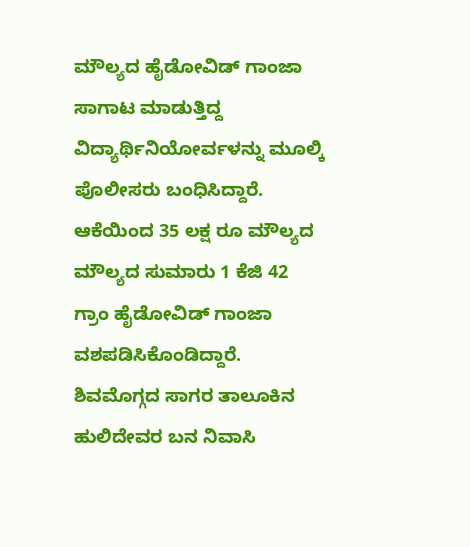ಮೌಲ್ಯದ ಹೈಡೋವಿಡ್ ಗಾಂಜಾ ಸಾಗಾಟ ಮಾಡುತ್ತಿದ್ದ ವಿದ್ಯಾರ್ಥಿನಿಯೋರ್ವಳನ್ನು ಮೂಲ್ಕಿ ಪೊಲೀಸರು ಬಂಧಿಸಿದ್ದಾರೆ. ಆಕೆಯಿಂದ 35 ಲಕ್ಷ ರೂ ಮೌಲ್ಯದ ಮೌಲ್ಯದ ಸುಮಾರು 1 ಕೆಜಿ 42 ಗ್ರಾಂ ಹೈಡೋವಿಡ್ ಗಾಂಜಾ ವಶಪಡಿಸಿಕೊಂಡಿದ್ದಾರೆ. ಶಿವಮೊಗ್ಗದ ಸಾಗರ ತಾಲೂಕಿನ ಹುಲಿದೇವರ ಬನ ನಿವಾಸಿ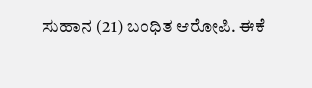ಸುಹಾನ (21) ಬಂಧಿತ ಆರೋಪಿ. ಈಕೆ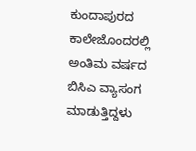ಕುಂದಾಪುರದ ಕಾಲೇಜೊಂದರಲ್ಲಿ ಅಂತಿಮ ವರ್ಷದ ಬಿಸಿಎ ವ್ಯಾಸಂಗ ಮಾಡುತ್ತಿದ್ದಳು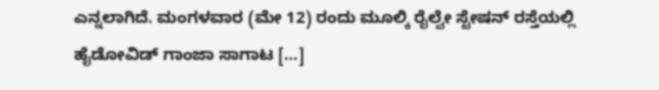ಎನ್ನಲಾಗಿದೆ. ಮಂಗಳವಾರ (ಮೇ 12) ರಂದು ಮೂಲ್ಕಿ ರೈಲ್ವೇ ಸ್ಟೇಷನ್ ರಸ್ತೆಯಲ್ಲಿ ಹೈಡೋವಿಡ್ ಗಾಂಜಾ ಸಾಗಾಟ […]